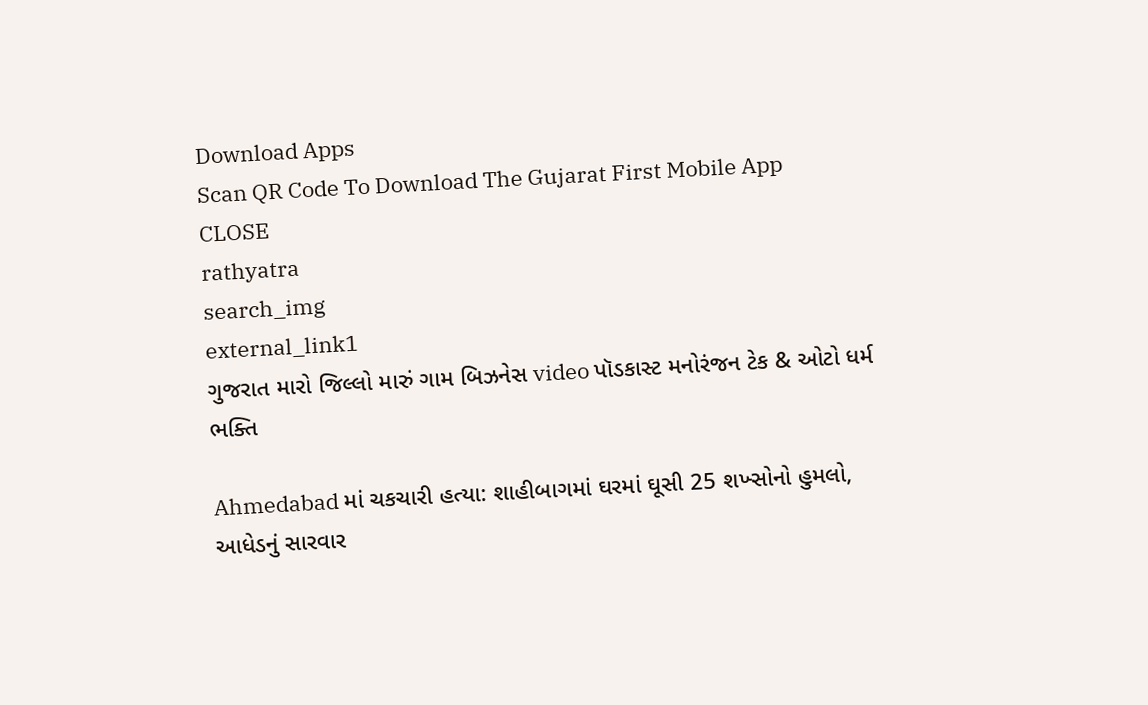Download Apps
Scan QR Code To Download The Gujarat First Mobile App CLOSE
rathyatra
search_img
external_link1
ગુજરાત મારો જિલ્લો મારું ગામ બિઝનેસ video પૉડકાસ્ટ મનોરંજન ટેક & ઓટો ધર્મ ભક્તિ

Ahmedabad માં ચકચારી હત્યા: શાહીબાગમાં ઘરમાં ઘૂસી 25 શખ્સોનો હુમલો, આધેડનું સારવાર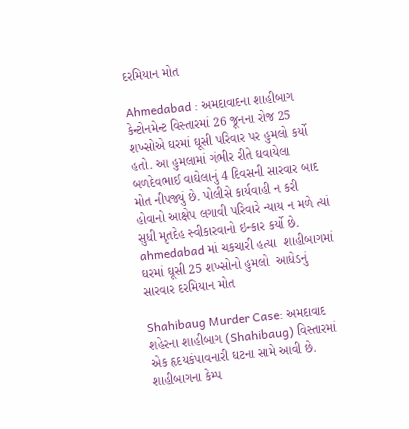દરમિયાન મોત

Ahmedabad : અમદાવાદના શાહીબાગ કેન્ટોનમેન્ટ વિસ્તારમાં 26 જૂનના રોજ 25 શખ્સોએ ઘરમાં ઘૂસી પરિવાર પર હુમલો કર્યો હતો. આ હુમલામાં ગંભીર રીતે ઘવાયેલા બળદેવભાઈ વાઘેલાનું 4 દિવસની સારવાર બાદ મોત નીપજ્યું છે. પોલીસે કાર્યવાહી ન કરી હોવાનો આક્ષેપ લગાવી પરિવારે ન્યાય ન મળે ત્યાં સુધી મૃતદેહ સ્વીકારવાનો ઇન્કાર કર્યો છે.
ahmedabad માં ચકચારી હત્યા  શાહીબાગમાં ઘરમાં ઘૂસી 25 શખ્સોનો હુમલો  આધેડનું સારવાર દરમિયાન મોત

Shahibaug Murder Case: અમદાવાદ શહેરના શાહીબાગ (Shahibaug) વિસ્તારમાં એક હૃદયકંપાવનારી ઘટના સામે આવી છે. શાહીબાગના કેમ્પ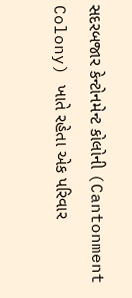સદરબજાર કેન્ટોનમેન્ટ કોલોની (Cantonment Colony) ખાતે રહેતા એક પરિવાર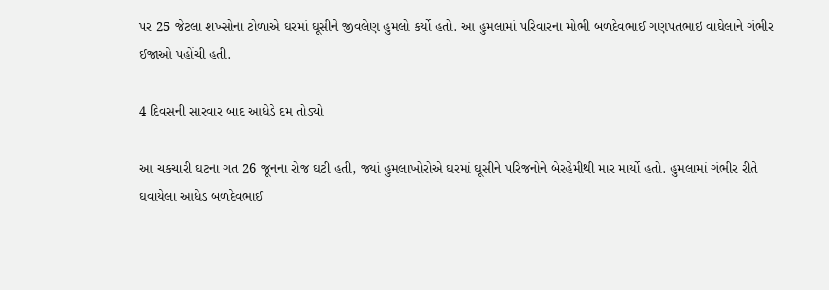પર 25 જેટલા શખ્સોના ટોળાએ ઘરમાં ઘૂસીને જીવલેણ હુમલો કર્યો હતો. આ હુમલામાં પરિવારના મોભી બળદેવભાઈ ગણપતભાઇ વાઘેલાને ગંભીર ઈજાઓ પહોંચી હતી.

4 દિવસની સારવાર બાદ આધેડે દમ તોડ્યો

આ ચકચારી ઘટના ગત 26 જૂનના રોજ ઘટી હતી, જ્યાં હુમલાખોરોએ ઘરમાં ઘૂસીને પરિજનોને બેરહેમીથી માર માર્યો હતો. હુમલામાં ગંભીર રીતે ઘવાયેલા આધેડ બળદેવભાઈ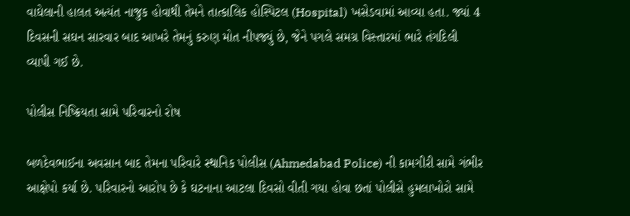વાઘેલાની હાલત અત્યંત નાજુક હોવાથી તેમને તાત્કાલિક હોસ્પિટલ (Hospital) ખસેડવામાં આવ્યા હતા. જ્યાં 4 દિવસની સઘન સારવાર બાદ આખરે તેમનું કરુણ મોત નીપજ્યું છે, જેને પગલે સમગ્ર વિસ્તારમાં ભારે તંગદિલી વ્યાપી ગઈ છે.

પોલીસ નિષ્ક્રિયતા સામે પરિવારનો રોષ

બળદેવભાઈના અવસાન બાદ તેમના પરિવારે સ્થાનિક પોલીસ (Ahmedabad Police) ની કામગીરી સામે ગંભીર આક્ષેપો કર્યા છે. પરિવારનો આરોપ છે કે ઘટનાના આટલા દિવસો વીતી ગયા હોવા છતાં પોલીસે હુમલાખોરો સામે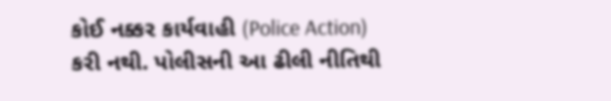કોઈ નક્કર કાર્યવાહી (Police Action) કરી નથી. પોલીસની આ ઢીલી નીતિથી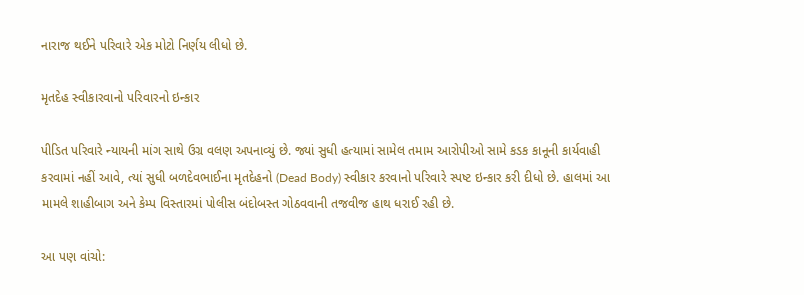નારાજ થઈને પરિવારે એક મોટો નિર્ણય લીધો છે.

મૃતદેહ સ્વીકારવાનો પરિવારનો ઇન્કાર

પીડિત પરિવારે ન્યાયની માંગ સાથે ઉગ્ર વલણ અપનાવ્યું છે. જ્યાં સુધી હત્યામાં સામેલ તમામ આરોપીઓ સામે કડક કાનૂની કાર્યવાહી કરવામાં નહીં આવે, ત્યાં સુધી બળદેવભાઈના મૃતદેહનો (Dead Body) સ્વીકાર કરવાનો પરિવારે સ્પષ્ટ ઇન્કાર કરી દીધો છે. હાલમાં આ મામલે શાહીબાગ અને કેમ્પ વિસ્તારમાં પોલીસ બંદોબસ્ત ગોઠવવાની તજવીજ હાથ ધરાઈ રહી છે.

આ પણ વાંચો: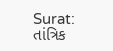Surat: તાંત્રિક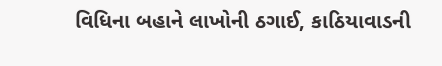વિધિના બહાને લાખોની ઠગાઈ, કાઠિયાવાડની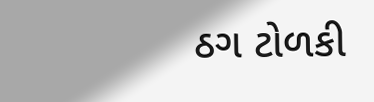ઠગ ટોળકી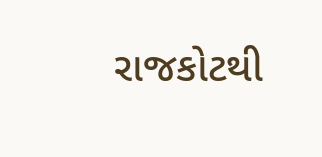રાજકોટથી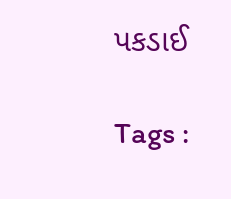પકડાઈ

Tags :